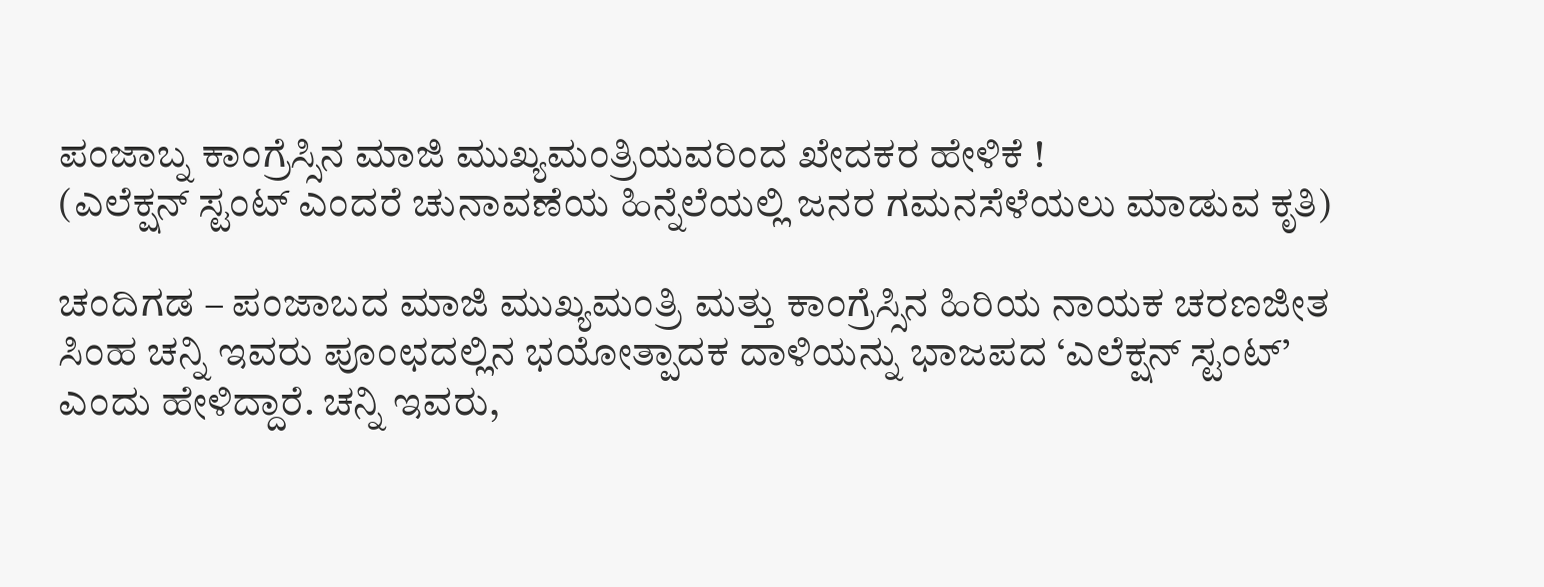ಪಂಜಾಬ್ನ ಕಾಂಗ್ರೆಸ್ಸಿನ ಮಾಜಿ ಮುಖ್ಯಮಂತ್ರಿಯವರಿಂದ ಖೇದಕರ ಹೇಳಿಕೆ !
(ಎಲೆಕ್ಷನ್ ಸ್ಟಂಟ್ ಎಂದರೆ ಚುನಾವಣೆಯ ಹಿನ್ನೆಲೆಯಲ್ಲಿ ಜನರ ಗಮನಸೆಳೆಯಲು ಮಾಡುವ ಕೃತಿ)

ಚಂದಿಗಡ – ಪಂಜಾಬದ ಮಾಜಿ ಮುಖ್ಯಮಂತ್ರಿ ಮತ್ತು ಕಾಂಗ್ರೆಸ್ಸಿನ ಹಿರಿಯ ನಾಯಕ ಚರಣಜೀತ ಸಿಂಹ ಚನ್ನಿ ಇವರು ಪೂಂಛದಲ್ಲಿನ ಭಯೋತ್ಪಾದಕ ದಾಳಿಯನ್ನು ಭಾಜಪದ ‘ಎಲೆಕ್ಷನ್ ಸ್ಟಂಟ್’ ಎಂದು ಹೇಳಿದ್ದಾರೆ. ಚನ್ನಿ ಇವರು,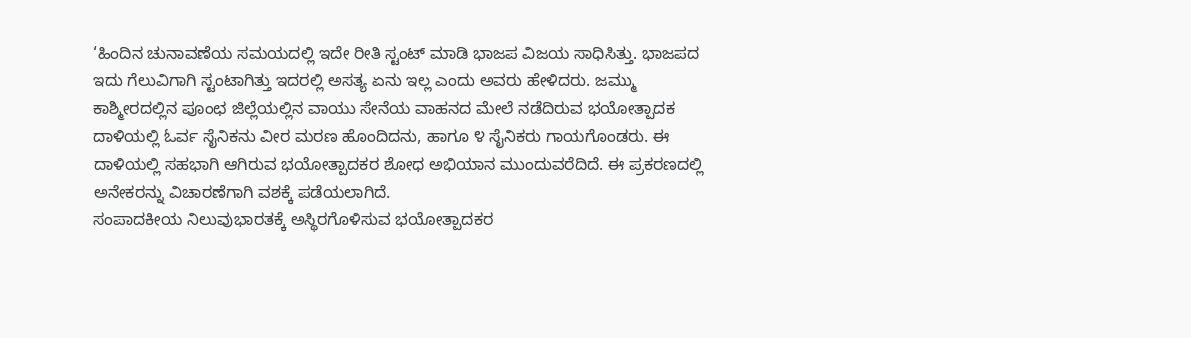‘ಹಿಂದಿನ ಚುನಾವಣೆಯ ಸಮಯದಲ್ಲಿ ಇದೇ ರೀತಿ ಸ್ಟಂಟ್ ಮಾಡಿ ಭಾಜಪ ವಿಜಯ ಸಾಧಿಸಿತ್ತು. ಭಾಜಪದ ಇದು ಗೆಲುವಿಗಾಗಿ ಸ್ಟಂಟಾಗಿತ್ತು ಇದರಲ್ಲಿ ಅಸತ್ಯ ಏನು ಇಲ್ಲ ಎಂದು ಅವರು ಹೇಳಿದರು. ಜಮ್ಮು ಕಾಶ್ಮೀರದಲ್ಲಿನ ಪೂಂಛ ಜಿಲ್ಲೆಯಲ್ಲಿನ ವಾಯು ಸೇನೆಯ ವಾಹನದ ಮೇಲೆ ನಡೆದಿರುವ ಭಯೋತ್ಪಾದಕ ದಾಳಿಯಲ್ಲಿ ಓರ್ವ ಸೈನಿಕನು ವೀರ ಮರಣ ಹೊಂದಿದನು, ಹಾಗೂ ೪ ಸೈನಿಕರು ಗಾಯಗೊಂಡರು. ಈ ದಾಳಿಯಲ್ಲಿ ಸಹಭಾಗಿ ಆಗಿರುವ ಭಯೋತ್ಪಾದಕರ ಶೋಧ ಅಭಿಯಾನ ಮುಂದುವರೆದಿದೆ. ಈ ಪ್ರಕರಣದಲ್ಲಿ ಅನೇಕರನ್ನು ವಿಚಾರಣೆಗಾಗಿ ವಶಕ್ಕೆ ಪಡೆಯಲಾಗಿದೆ.
ಸಂಪಾದಕೀಯ ನಿಲುವುಭಾರತಕ್ಕೆ ಅಸ್ಥಿರಗೊಳಿಸುವ ಭಯೋತ್ಪಾದಕರ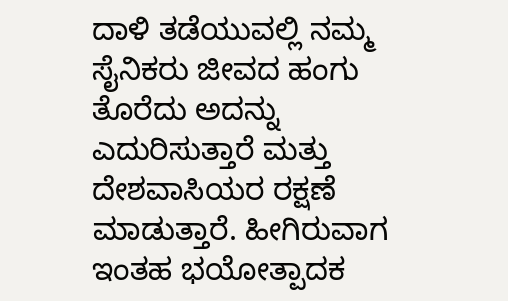ದಾಳಿ ತಡೆಯುವಲ್ಲಿ ನಮ್ಮ ಸೈನಿಕರು ಜೀವದ ಹಂಗು ತೊರೆದು ಅದನ್ನು ಎದುರಿಸುತ್ತಾರೆ ಮತ್ತು ದೇಶವಾಸಿಯರ ರಕ್ಷಣೆ ಮಾಡುತ್ತಾರೆ. ಹೀಗಿರುವಾಗ ಇಂತಹ ಭಯೋತ್ಪಾದಕ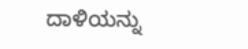ದಾಳಿಯನ್ನು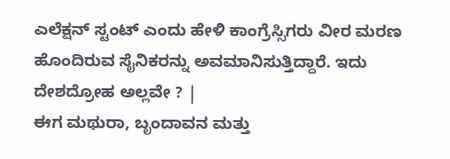ಎಲೆಕ್ಷನ್ ಸ್ಟಂಟ್ ಎಂದು ಹೇಳಿ ಕಾಂಗ್ರೆಸ್ಸಿಗರು ವೀರ ಮರಣ ಹೊಂದಿರುವ ಸೈನಿಕರನ್ನು ಅವಮಾನಿಸುತ್ತಿದ್ದಾರೆ. ಇದು ದೇಶದ್ರೋಹ ಅಲ್ಲವೇ ? |
ಈಗ ಮಥುರಾ, ಬೃಂದಾವನ ಮತ್ತು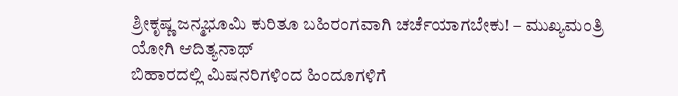ಶ್ರೀಕೃಷ್ಣ ಜನ್ಮಭೂಮಿ ಕುರಿತೂ ಬಹಿರಂಗವಾಗಿ ಚರ್ಚೆಯಾಗಬೇಕು! – ಮುಖ್ಯಮಂತ್ರಿ ಯೋಗಿ ಆದಿತ್ಯನಾಥ್
ಬಿಹಾರದಲ್ಲಿ ಮಿಷನರಿಗಳಿಂದ ಹಿಂದೂಗಳಿಗೆ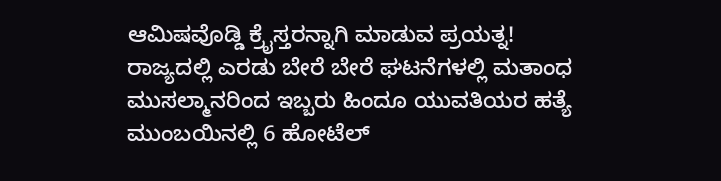ಆಮಿಷವೊಡ್ಡಿ ಕ್ರೈಸ್ತರನ್ನಾಗಿ ಮಾಡುವ ಪ್ರಯತ್ನ!
ರಾಜ್ಯದಲ್ಲಿ ಎರಡು ಬೇರೆ ಬೇರೆ ಘಟನೆಗಳಲ್ಲಿ ಮತಾಂಧ ಮುಸಲ್ಮಾನರಿಂದ ಇಬ್ಬರು ಹಿಂದೂ ಯುವತಿಯರ ಹತ್ಯೆ
ಮುಂಬಯಿನಲ್ಲಿ 6 ಹೋಟೆಲ್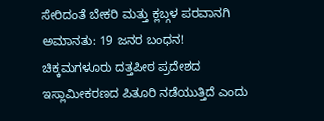ಸೇರಿದಂತೆ ಬೇಕರಿ ಮತ್ತು ಕ್ಲಬ್ಗಳ ಪರವಾನಗಿ ಅಮಾನತು: 19 ಜನರ ಬಂಧನ!
ಚಿಕ್ಕಮಗಳೂರು ದತ್ತಪೀಠ ಪ್ರದೇಶದ ಇಸ್ಲಾಮೀಕರಣದ ಪಿತೂರಿ ನಡೆಯುತ್ತಿದೆ ಎಂದು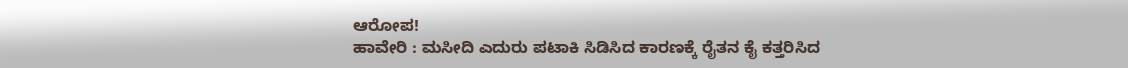ಆರೋಪ!
ಹಾವೇರಿ : ಮಸೀದಿ ಎದುರು ಪಟಾಕಿ ಸಿಡಿಸಿದ ಕಾರಣಕ್ಕೆ ರೈತನ ಕೈ ಕತ್ತರಿಸಿದ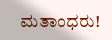ಮತಾಂಧರು!